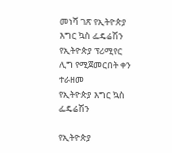መነሻ ገጽ የኢትዮጵያ እግር ኳስ ፌዴሬሽን የኢትዮጵያ ፕሪሚየር ሊግ የሚጀመርበት ቀን ተራዘመ
የኢትዮጵያ እግር ኳስ ፌዴሬሽን

የኢትዮጵያ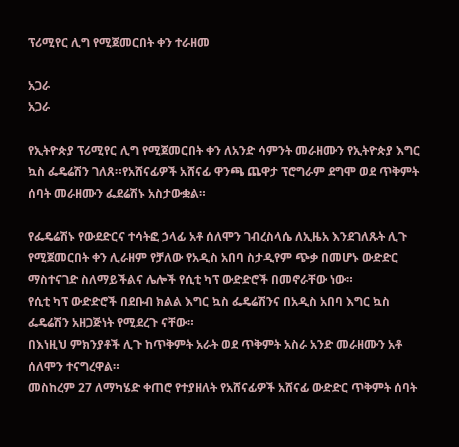ፕሪሚየር ሊግ የሚጀመርበት ቀን ተራዘመ

አጋራ
አጋራ

የኢትዮጵያ ፕሪሚየር ሊግ የሚጀመርበት ቀን ለአንድ ሳምንት መራዘሙን የኢትዮጵያ እግር ኳስ ፌዴሬሽን ገለጸ።የአሸናፊዎች አሸናፊ ዋንጫ ጨዋታ ፕሮግራም ደግሞ ወደ ጥቅምት ሰባት መራዘሙን ፌደሬሽኑ አስታውቋል።

የፌዴሬሽኑ የውደድርና ተሳትፎ ኃላፊ አቶ ሰለሞን ገብረስላሴ ለኢዜአ እንደገለጹት ሊጉ የሚጀመርበት ቀን ሊራዘም የቻለው የአዲስ አበባ ስታዲየም ጭቃ በመሆኑ ውድድር ማስተናገድ ስለማይችልና ሌሎች የሲቲ ካፕ ውድድሮች በመኖራቸው ነው።
የሲቲ ካፕ ውድድሮች በደቡብ ክልል እግር ኳስ ፌዴሬሽንና በአዲስ አበባ እግር ኳስ ፌዴሬሽን አዘጋጅነት የሚደረጉ ናቸው።
በእነዚህ ምክንያቶች ሊጉ ከጥቅምት አራት ወደ ጥቅምት አስራ አንድ መራዘሙን አቶ ሰለሞን ተናግረዋል።
መስከረም 27 ለማካሄድ ቀጠሮ የተያዘለት የአሸናፊዎች አሸናፊ ውድድር ጥቅምት ሰባት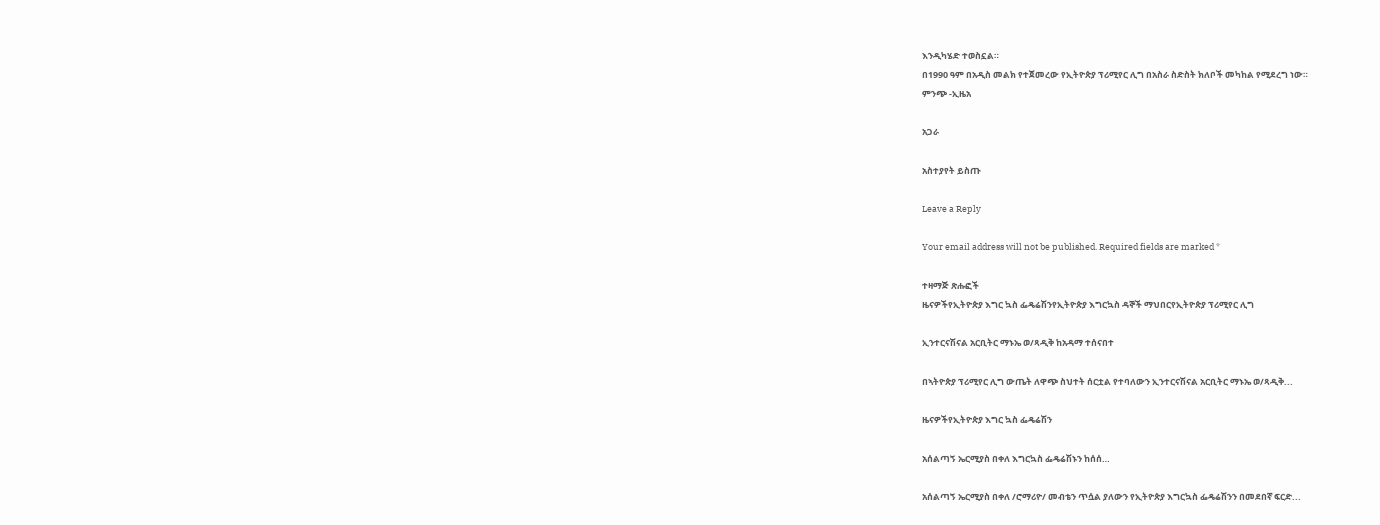እንዲካሄድ ተወስኗል።
በ1990 ዓም በአዲስ መልክ የተጀመረው የኢትዮጵያ ፕሪሚየር ሊግ በአስራ ስድስት ክለቦች መካከል የሚደረግ ነው።
ምንጭ -ኢዜአ

አጋራ

አስተያየት ይስጡ

Leave a Reply

Your email address will not be published. Required fields are marked *

ተዛማጅ ጽሑፎች
ዜናዎችየኢትዮጵያ እግር ኳስ ፌዴሬሽንየኢትዮጵያ እግርኳስ ዳኞች ማህበርየኢትዮጵያ ፕሪሚየር ሊግ

ኢንተርናሽናል አርቢትር ማኑኤ ወ/ጻዲቅ ከአዳማ ተሰናበተ

በኣትዮጵያ ፕሪሚየር ሊግ ውጤት ለዋጭ ስህተት ሰርቷል የተባለውን ኢንተርናሽናል አርቢትር ማኑኤ ወ/ጻዲቅ...

ዜናዎችየኢትዮጵያ እግር ኳስ ፌዴሬሽን

አሰልጣኝ ኤርሚያስ በቀለ እግርኳስ ፌዴሬሽኑን ከሰሰ…

አሰልጣኝ ኤርሚያስ በቀለ /ሮማሪዮ/ መብቴን ጥሷል ያለውን የኢትዮጵያ እግርኳስ ፌዴሬሽንን በመደበኛ ፍርድ...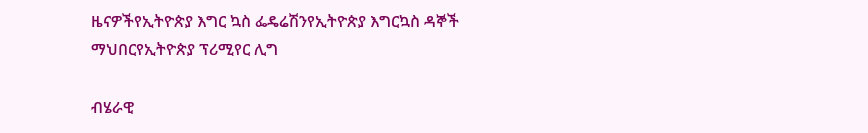ዜናዎችየኢትዮጵያ እግር ኳስ ፌዴሬሽንየኢትዮጵያ እግርኳስ ዳኞች ማህበርየኢትዮጵያ ፕሪሚየር ሊግ

ብሄራዊ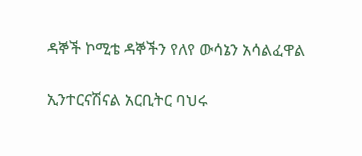ዳኞች ኮሚቴ ዳኞችን የለየ ውሳኔን አሳልፈዋል

ኢንተርናሽናል አርቢትር ባህሩ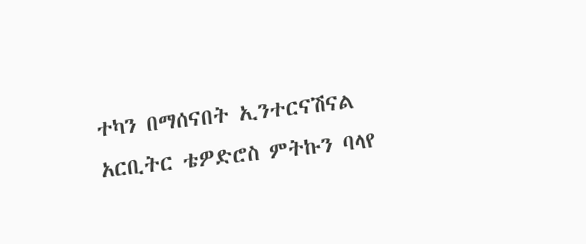ተካን በማሰናበት ኢንተርናሽናል አርቢትር ቴዎድሮስ ምትኩን ባላየ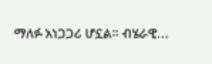ማለፉ አነጋጋሪ ሆኗል። ብሄራዊ...